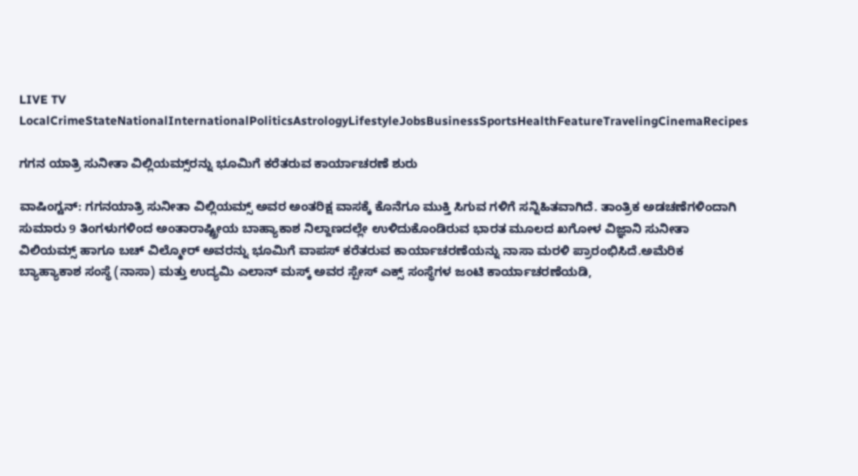LIVE TV LocalCrimeStateNationalInternationalPoliticsAstrologyLifestyleJobsBusinessSportsHealthFeatureTravelingCinemaRecipes

ಗಗನ ಯಾತ್ರಿ ಸುನೀತಾ ವಿಲ್ಲಿಯಮ್ಸ್‌ರನ್ನು ಭೂಮಿಗೆ ಕರೆತರುವ ಕಾರ್ಯಾಚರಣೆ ಶುರು

ವಾಷಿಂಗ್ಟನ್: ಗಗನಯಾತ್ರಿ ಸುನೀತಾ ವಿಲ್ಲಿಯಮ್ಸ್‌ ಅವರ ಅಂತರಿಕ್ಷ ವಾಸಕ್ಕೆ ಕೊನೆಗೂ ಮುಕ್ತಿ ಸಿಗುವ ಗಳಿಗೆ ಸನ್ನಿಹಿತವಾಗಿದೆ. ತಾಂತ್ರಿಕ ಅಡಚಣೆಗಳಿಂದಾಗಿ ಸುಮಾರು 9 ತಿಂಗಳುಗಳಿಂದ ಅಂತಾರಾಷ್ಟ್ರೀಯ ಬಾಹ್ಯಾಕಾಶ ನಿಲ್ದಾಣದಲ್ಲೇ ಉಳಿದುಕೊಂಡಿರುವ ಭಾರತ ಮೂಲದ ಖಗೋಳ ವಿಜ್ಞಾನಿ ಸುನೀತಾ ವಿಲಿಯಮ್ಸ್ ಹಾಗೂ ಬಚ್ ವಿಲ್ಮೋರ್ ಅವರನ್ನು ಭೂಮಿಗೆ ವಾಪಸ್ ಕರೆತರುವ ಕಾರ್ಯಾಚರಣೆಯನ್ನು ನಾಸಾ ಮರಳಿ ಪ್ರಾರಂಭಿಸಿದೆ.ಅಮೆರಿಕ ಬ್ಯಾಹ್ಯಾಕಾಶ ಸಂಸ್ಥೆ (ನಾಸಾ) ಮತ್ತು ಉದ್ಯಮಿ ಎಲಾನ್ ಮಸ್ಕ್ ಅವರ ಸ್ಪೇಸ್ ಎಕ್ಸ್ ಸಂಸ್ಥೆಗಳ ಜಂಟಿ ಕಾರ್ಯಾಚರಣೆಯಡಿ,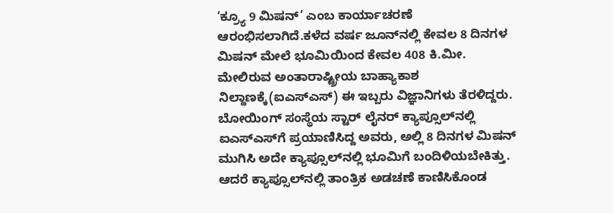‘ಕ್ರ್ಯೂ 9 ಮಿಷನ್’ ಎಂಬ ಕಾರ್ಯಾಚರಣೆ ಆರಂಭಿಸಲಾಗಿದೆ.ಕಳೆದ ವರ್ಷ ಜೂನ್‌ನಲ್ಲಿ ಕೇವಲ 8 ದಿನಗಳ ಮಿಷನ್‌ ಮೇಲೆ ಭೂಮಿಯಿಂದ ಕೇವಲ 408 ಕಿ.ಮೀ. ಮೇಲಿರುವ ಅಂತಾರಾಷ್ಟ್ರೀಯ ಬಾಹ್ಯಾಕಾಶ ನಿಲ್ದಾಣಕ್ಕೆ(ಐಎಸ್ಎಸ್) ಈ ಇಬ್ಬರು ವಿಜ್ಞಾನಿಗಳು ತೆರಳಿದ್ದರು. ಬೋಯಿಂಗ್ ಸಂಸ್ಥೆಯ ಸ್ಟಾರ್ ಲೈನರ್ ಕ್ಯಾಪ್ಸೂಲ್‌ನಲ್ಲಿ ಐಎಸ್ಎಸ್‌ಗೆ ಪ್ರಯಾಣಿಸಿದ್ದ ಅವರು, ಅಲ್ಲಿ 8 ದಿನಗಳ ಮಿಷನ್‌ ಮುಗಿಸಿ ಅದೇ ಕ್ಯಾಪ್ಸೂಲ್‌ನಲ್ಲಿ ಭೂಮಿಗೆ ಬಂದಿಳಿಯಬೇಕಿತ್ತು. ಆದರೆ ಕ್ಯಾಪ್ಸೂಲ್‌ನಲ್ಲಿ ತಾಂತ್ರಿಕ ಅಡಚಣೆ ಕಾಣಿಸಿಕೊಂಡ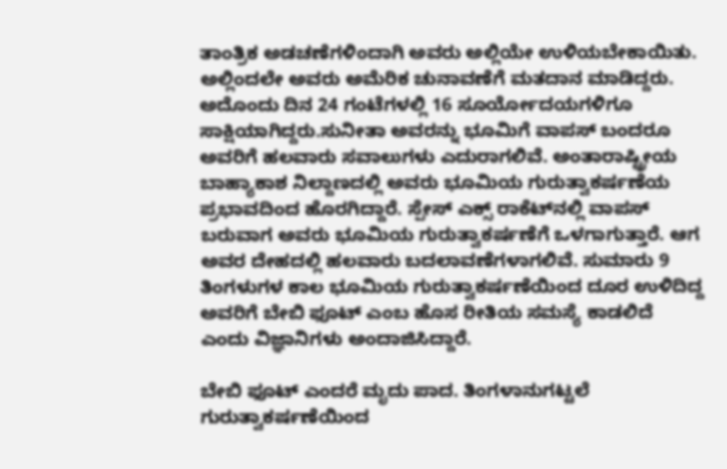ತಾಂತ್ರಿಕ ಅಡಚಣೆಗಳಿಂದಾಗಿ ಅವರು ಅಲ್ಲಿಯೇ ಉಳಿಯಬೇಕಾಯಿತು. ಅಲ್ಲಿಂದಲೇ ಅವರು ಅಮೆರಿಕ ಚುನಾವಣೆಗೆ ಮತದಾನ ಮಾಡಿದ್ದರು. ಅದೊಂದು ದಿನ 24 ಗಂಟೆಗಳಲ್ಲಿ 16 ಸೂರ್ಯೋದಯಗಳಿಗೂ ಸಾಕ್ಷಿಯಾಗಿದ್ದರು.ಸುನೀತಾ ಅವರನ್ನು ಭೂಮಿಗೆ ವಾಪಸ್ ಬಂದರೂ ಅವರಿಗೆ ಹಲವಾರು ಸವಾಲುಗಳು ಎದುರಾಗಲಿವೆ. ಅಂತಾರಾಷ್ಟ್ರೀಯ ಬಾಹ್ಯಾಕಾಶ ನಿಲ್ದಾಣದಲ್ಲಿ ಅವರು ಭೂಮಿಯ ಗುರುತ್ವಾಕರ್ಷಣೆಯ ಪ್ರಭಾವದಿಂದ ಹೊರಗಿದ್ದಾರೆ. ಸ್ಪೇಸ್ ಎಕ್ಸ್ ರಾಕೆಟ್‌ನಲ್ಲಿ ವಾಪಸ್ ಬರುವಾಗ ಅವರು ಭೂಮಿಯ ಗುರುತ್ವಾಕರ್ಷಣೆಗೆ ಒಳಗಾಗುತ್ತಾರೆ. ಆಗ ಅವರ ದೇಹದಲ್ಲಿ ಹಲವಾರು ಬದಲಾವಣೆಗಳಾಗಲಿವೆ. ಸುಮಾರು 9 ತಿಂಗಳುಗಳ ಕಾಲ ಭೂಮಿಯ ಗುರುತ್ವಾಕರ್ಷಣೆಯಿಂದ ದೂರ ಉಳಿದಿದ್ದ ಅವರಿಗೆ ಬೇಬಿ ಫೂಟ್ ಎಂಬ ಹೊಸ ರೀತಿಯ ಸಮಸ್ಯೆ ಕಾಡಲಿದೆ ಎಂದು ವಿಜ್ಞಾನಿಗಳು ಅಂದಾಜಿಸಿದ್ದಾರೆ.

ಬೇಬಿ ಫೂಟ್ ಎಂದರೆ ಮೃದು ಪಾದ. ತಿಂಗಳಾನುಗಟ್ಟಲೆ ಗುರುತ್ವಾಕರ್ಷಣೆಯಿಂದ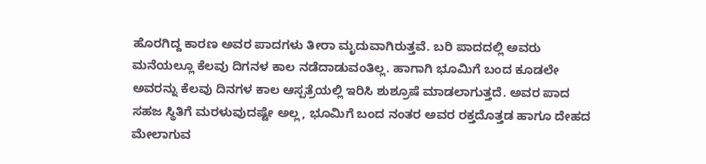ಹೊರಗಿದ್ದ ಕಾರಣ ಅವರ ಪಾದಗಳು ತೀರಾ ಮೃದುವಾಗಿರುತ್ತವೆ. ಬರಿ ಪಾದದಲ್ಲಿ ಅವರು ಮನೆಯಲ್ಲೂ ಕೆಲವು ದಿಗನಳ ಕಾಲ ನಡೆದಾಡುವಂತಿಲ್ಲ. ಹಾಗಾಗಿ ಭೂಮಿಗೆ ಬಂದ ಕೂಡಲೇ ಅವರನ್ನು ಕೆಲವು ದಿನಗಳ ಕಾಲ ಆಸ್ಪತ್ರೆಯಲ್ಲಿ ಇರಿಸಿ ಶುಶ್ರೂಷೆ ಮಾಡಲಾಗುತ್ತದೆ. ಅವರ ಪಾದ ಸಹಜ ಸ್ಥಿತಿಗೆ ಮರಳುವುದಷ್ಟೇ ಅಲ್ಲ, ಭೂಮಿಗೆ ಬಂದ ನಂತರ ಅವರ ರಕ್ತದೊತ್ತಡ ಹಾಗೂ ದೇಹದ ಮೇಲಾಗುವ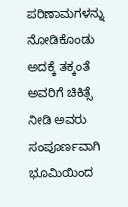ಪರಿಣಾಮಗಳನ್ನು ನೋಡಿಕೊಂಡು ಅದಕ್ಕೆ ತಕ್ಕಂತೆ ಅವರಿಗೆ ಚಿಕಿತ್ಸೆ ನೀಡಿ ಅವರು ಸಂಪೂರ್ಣವಾಗಿ ಭೂಮಿಯಿಂದ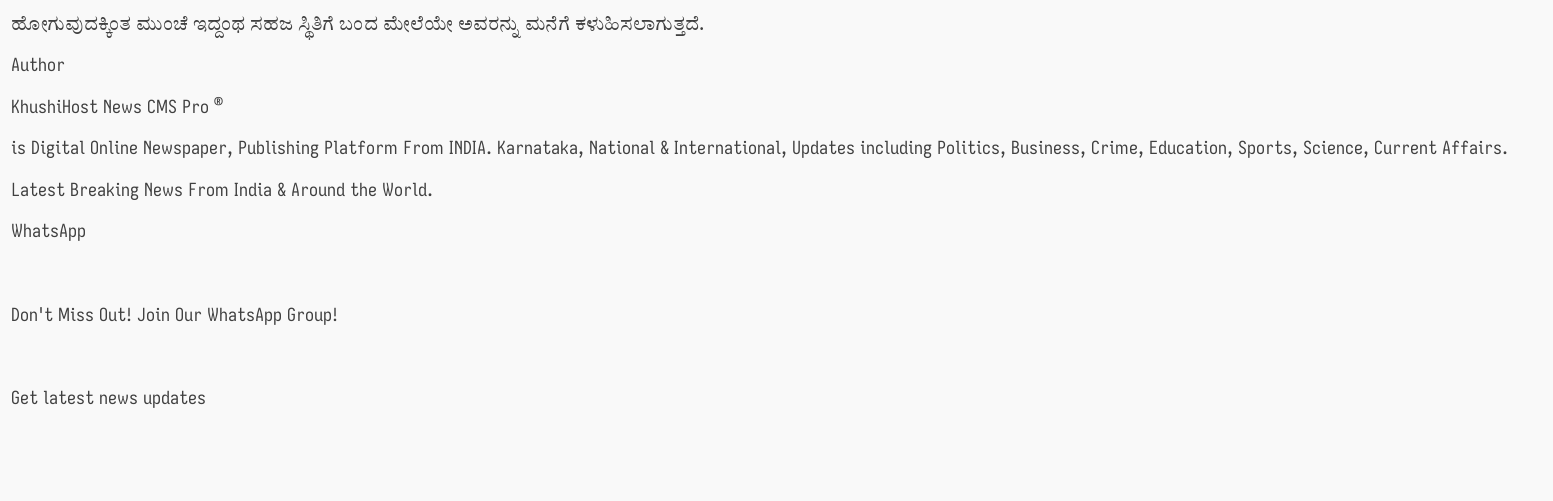ಹೋಗುವುದಕ್ಕಿಂತ ಮುಂಚೆ ಇದ್ದಂಥ ಸಹಜ ಸ್ಥಿತಿಗೆ ಬಂದ ಮೇಲೆಯೇ ಅವರನ್ನು ಮನೆಗೆ ಕಳುಹಿಸಲಾಗುತ್ತದೆ.
Author
KhushiHost News CMS Pro ®
is Digital Online Newspaper, Publishing Platform From INDIA. Karnataka, National & International, Updates including Politics, Business, Crime, Education, Sports, Science, Current Affairs. Latest Breaking News From India & Around the World.
WhatsApp

Don't Miss Out! Join Our WhatsApp Group!

Get latest news updates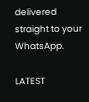delivered straight to your WhatsApp.

LATEST